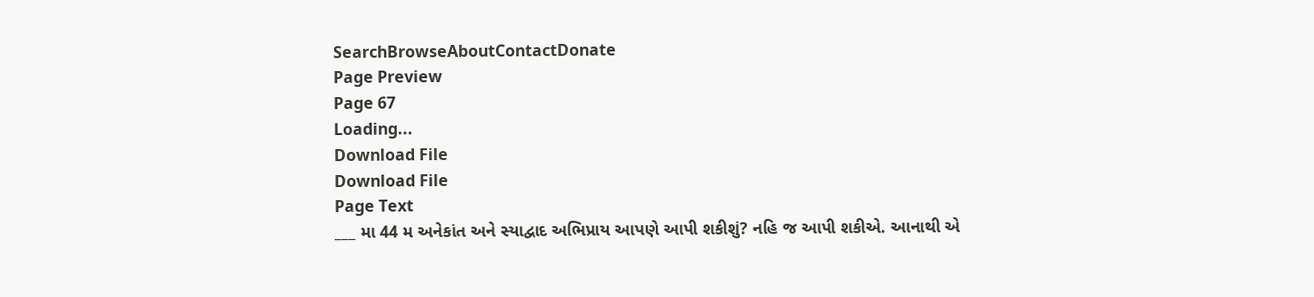SearchBrowseAboutContactDonate
Page Preview
Page 67
Loading...
Download File
Download File
Page Text
___ મા 44 મ અનેકાંત અને સ્યાદ્વાદ અભિપ્રાય આપણે આપી શકીશું? નહિ જ આપી શકીએ. આનાથી એ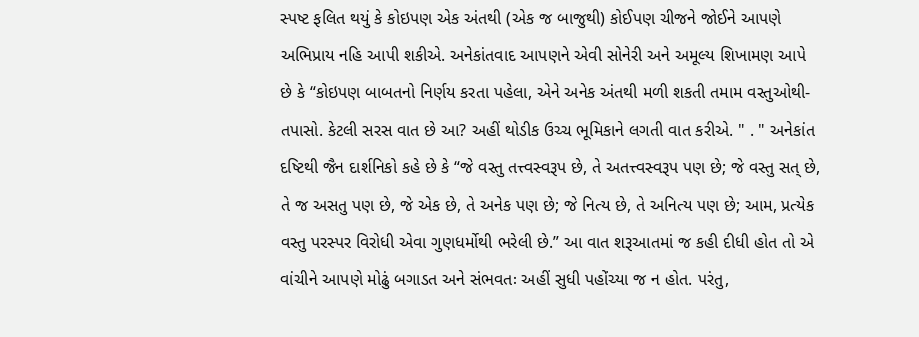સ્પષ્ટ ફલિત થયું કે કોઇપણ એક અંતથી (એક જ બાજુથી) કોઈપણ ચીજને જોઈને આપણે અભિપ્રાય નહિ આપી શકીએ. અનેકાંતવાદ આપણને એવી સોનેરી અને અમૂલ્ય શિખામણ આપે છે કે “કોઇપણ બાબતનો નિર્ણય કરતા પહેલા, એને અનેક અંતથી મળી શકતી તમામ વસ્તુઓથી-તપાસો. કેટલી સરસ વાત છે આ? અહીં થોડીક ઉચ્ચ ભૂમિકાને લગતી વાત કરીએ. " . " અનેકાંત દષ્ટિથી જૈન દાર્શનિકો કહે છે કે “જે વસ્તુ તત્ત્વસ્વરૂપ છે, તે અતત્ત્વસ્વરૂપ પણ છે; જે વસ્તુ સત્ છે, તે જ અસતુ પણ છે, જે એક છે, તે અનેક પણ છે; જે નિત્ય છે, તે અનિત્ય પણ છે; આમ, પ્રત્યેક વસ્તુ પરસ્પર વિરોધી એવા ગુણધર્મોથી ભરેલી છે.” આ વાત શરૂઆતમાં જ કહી દીધી હોત તો એ વાંચીને આપણે મોઢું બગાડત અને સંભવતઃ અહીં સુધી પહોંચ્યા જ ન હોત. પરંતુ,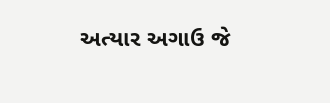અત્યાર અગાઉ જે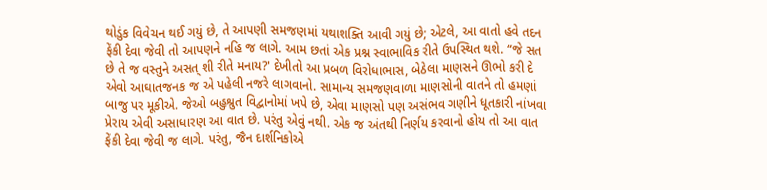થોડુંક વિવેચન થઈ ગયું છે, તે આપણી સમજણમાં યથાશક્તિ આવી ગયું છે; એટલે, આ વાતો હવે તદન ફેંકી દેવા જેવી તો આપણને નહિ જ લાગે. આમ છતાં એક પ્રશ્ન સ્વાભાવિક રીતે ઉપસ્થિત થશે. “જે સત છે તે જ વસ્તુને અસત્ શી રીતે મનાય?' દેખીતો આ પ્રબળ વિરોધાભાસ, બેઠેલા માણસને ઊભો કરી દે એવો આઘાતજનક જ એ પહેલી નજરે લાગવાનો. સામાન્ય સમજણવાળા માણસોની વાતને તો હમણાં બાજુ પર મૂકીએ. જેઓ બહુશ્રુત વિદ્વાનોમાં ખપે છે, એવા માણસો પણ અસંભવ ગણીને ધૂતકારી નાંખવા પ્રેરાય એવી અસાધારણ આ વાત છે. પરંતુ એવું નથી. એક જ અંતથી નિર્ણય કરવાનો હોય તો આ વાત ફેંકી દેવા જેવી જ લાગે. પરંતુ, જૈન દાર્શનિકોએ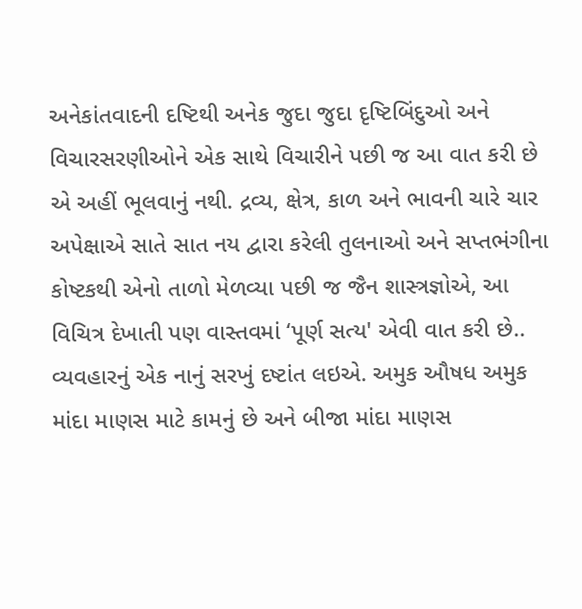અનેકાંતવાદની દષ્ટિથી અનેક જુદા જુદા દૃષ્ટિબિંદુઓ અને વિચારસરણીઓને એક સાથે વિચારીને પછી જ આ વાત કરી છે એ અહીં ભૂલવાનું નથી. દ્રવ્ય, ક્ષેત્ર, કાળ અને ભાવની ચારે ચાર અપેક્ષાએ સાતે સાત નય દ્વારા કરેલી તુલનાઓ અને સપ્તભંગીના કોષ્ટકથી એનો તાળો મેળવ્યા પછી જ જૈન શાસ્ત્રજ્ઞોએ, આ વિચિત્ર દેખાતી પણ વાસ્તવમાં ‘પૂર્ણ સત્ય' એવી વાત કરી છે.. વ્યવહારનું એક નાનું સરખું દષ્ટાંત લઇએ. અમુક ઔષધ અમુક માંદા માણસ માટે કામનું છે અને બીજા માંદા માણસ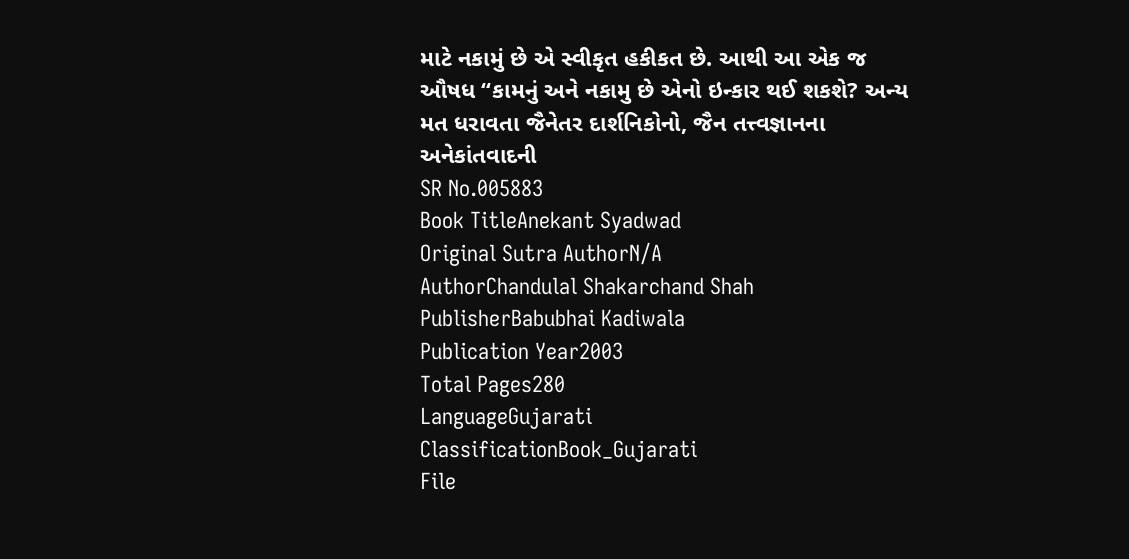માટે નકામું છે એ સ્વીકૃત હકીકત છે. આથી આ એક જ ઔષધ “કામનું અને નકામુ છે એનો ઇન્કાર થઈ શકશે? અન્ય મત ધરાવતા જૈનેતર દાર્શનિકોનો, જૈન તત્ત્વજ્ઞાનના અનેકાંતવાદની
SR No.005883
Book TitleAnekant Syadwad
Original Sutra AuthorN/A
AuthorChandulal Shakarchand Shah
PublisherBabubhai Kadiwala
Publication Year2003
Total Pages280
LanguageGujarati
ClassificationBook_Gujarati
File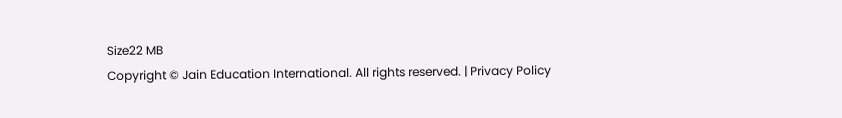Size22 MB
Copyright © Jain Education International. All rights reserved. | Privacy Policy